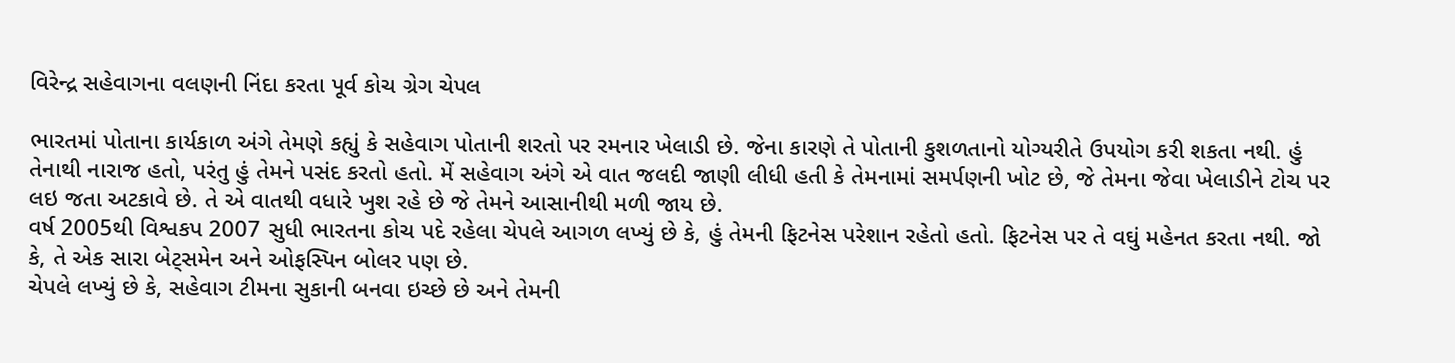વિરેન્દ્ર સહેવાગના વલણની નિંદા કરતા પૂર્વ કોચ ગ્રેગ ચેપલ

ભારતમાં પોતાના કાર્યકાળ અંગે તેમણે કહ્યું કે સહેવાગ પોતાની શરતો પર રમનાર ખેલાડી છે. જેના કારણે તે પોતાની કુશળતાનો યોગ્યરીતે ઉપયોગ કરી શકતા નથી. હું તેનાથી નારાજ હતો, પરંતુ હું તેમને પસંદ કરતો હતો. મેં સહેવાગ અંગે એ વાત જલદી જાણી લીધી હતી કે તેમનામાં સમર્પણની ખોટ છે, જે તેમના જેવા ખેલાડીને ટોચ પર લઇ જતા અટકાવે છે. તે એ વાતથી વધારે ખુશ રહે છે જે તેમને આસાનીથી મળી જાય છે.
વર્ષ 2005થી વિશ્વકપ 2007 સુધી ભારતના કોચ પદે રહેલા ચેપલે આગળ લખ્યું છે કે, હું તેમની ફિટનેસ પરેશાન રહેતો હતો. ફિટનેસ પર તે વઘું મહેનત કરતા નથી. જો કે, તે એક સારા બેટ્સમેન અને ઓફસ્પિન બોલર પણ છે.
ચેપલે લખ્યું છે કે, સહેવાગ ટીમના સુકાની બનવા ઇચ્છે છે અને તેમની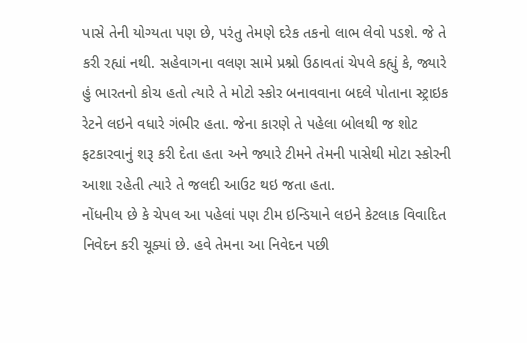પાસે તેની યોગ્યતા પણ છે, પરંતુ તેમણે દરેક તકનો લાભ લેવો પડશે. જે તે કરી રહ્યાં નથી. સહેવાગના વલણ સામે પ્રશ્નો ઉઠાવતાં ચેપલે કહ્યું કે, જ્યારે હું ભારતનો કોચ હતો ત્યારે તે મોટો સ્કોર બનાવવાના બદલે પોતાના સ્ટ્રાઇક રેટને લઇને વધારે ગંભીર હતા. જેના કારણે તે પહેલા બોલથી જ શોટ ફટકારવાનું શરૂ કરી દેતા હતા અને જ્યારે ટીમને તેમની પાસેથી મોટા સ્કોરની આશા રહેતી ત્યારે તે જલદી આઉટ થઇ જતા હતા.
નોંધનીય છે કે ચેપલ આ પહેલાં પણ ટીમ ઇન્ડિયાને લઇને કેટલાક વિવાદિત નિવેદન કરી ચૂક્યાં છે. હવે તેમના આ નિવેદન પછી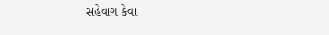સહેવાગ કેવા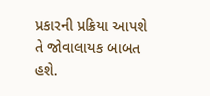પ્રકારની પ્રક્રિયા આપશે તે જોવાલાયક બાબત હશે.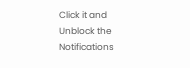Click it and Unblock the Notifications